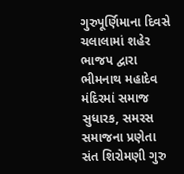ગુરુપૂર્ણિમાના દિવસે ચલાલામાં શહેર ભાજપ દ્વારા ભીમનાથ મહાદેવ મંદિરમાં સમાજ સુધારક, સમરસ સમાજના પ્રણેતા સંત શિરોમણી ગુરુ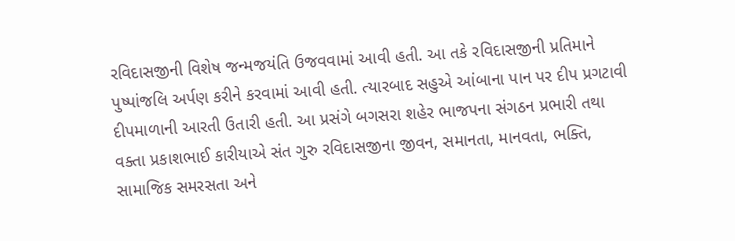રવિદાસજીની વિશેષ જન્મજયંતિ ઉજવવામાં આવી હતી. આ તકે રવિદાસજીની પ્રતિમાને પુષ્પાંજલિ અર્પણ કરીને કરવામાં આવી હતી. ત્યારબાદ સહુએ આંબાના પાન પર દીપ પ્રગટાવી દીપમાળાની આરતી ઉતારી હતી. આ પ્રસંગે બગસરા શહેર ભાજપના સંગઠન પ્રભારી તથા વક્તા પ્રકાશભાઈ કારીયાએ સંત ગુરુ રવિદાસજીના જીવન, સમાનતા, માનવતા, ભક્તિ, સામાજિક સમરસતા અને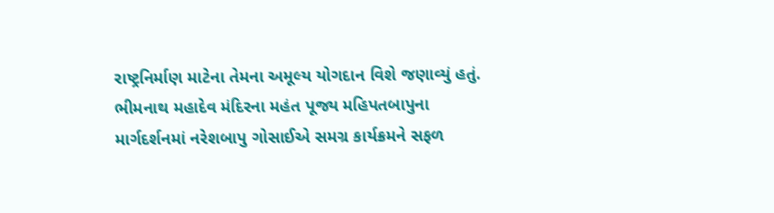રાષ્ટ્રનિર્માણ માટેના તેમના અમૂલ્ય યોગદાન વિશે જણાવ્યું હતું.
ભીમનાથ મહાદેવ મંદિરના મહંત પૂજ્ય મહિપતબાપુના માર્ગદર્શનમાં નરેશબાપુ ગોસાઈએ સમગ્ર કાર્યક્રમને સફળ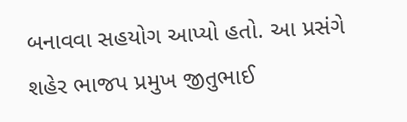બનાવવા સહયોગ આપ્યો હતો. આ પ્રસંગે શહેર ભાજપ પ્રમુખ જીતુભાઈ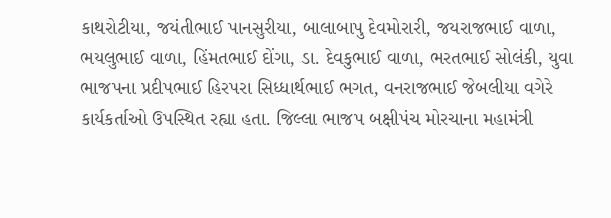કાથરોટીયા, જયંતીભાઈ પાનસુરીયા, બાલાબાપુ દેવમોરારી, જયરાજભાઈ વાળા, ભયલુભાઈ વાળા, હિંમતભાઈ દોંગા, ડા. દેવકુભાઈ વાળા, ભરતભાઈ સોલંકી, યુવા ભાજપના પ્રદીપભાઈ હિરપરા સિધ્ધાર્થભાઈ ભગત, વનરાજભાઈ જેબલીયા વગેરે કાર્યકર્તાઓ ઉપસ્થિત રહ્યા હતા. જિલ્લા ભાજપ બક્ષીપંચ મોરચાના મહામંત્રી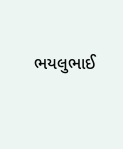ભયલુભાઈ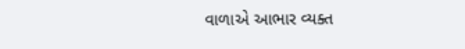વાળાએ આભાર વ્યક્ત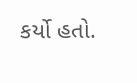કર્યો હતો.